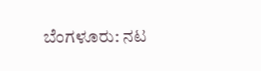ಬೆಂಗಳೂರು: ನಟ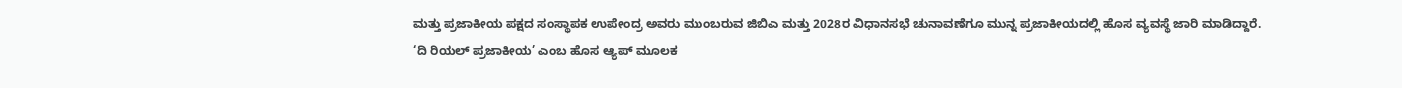ಮತ್ತು ಪ್ರಜಾಕೀಯ ಪಕ್ಷದ ಸಂಸ್ಥಾಪಕ ಉಪೇಂದ್ರ ಅವರು ಮುಂಬರುವ ಜಿಬಿಎ ಮತ್ತು 2028ರ ವಿಧಾನಸಭೆ ಚುನಾವಣೆಗೂ ಮುನ್ನ ಪ್ರಜಾಕೀಯದಲ್ಲಿ ಹೊಸ ವ್ಯವಸ್ಥೆ ಜಾರಿ ಮಾಡಿದ್ದಾರೆ.
‘ದಿ ರಿಯಲ್ ಪ್ರಜಾಕೀಯ’ ಎಂಬ ಹೊಸ ಆ್ಯಪ್ ಮೂಲಕ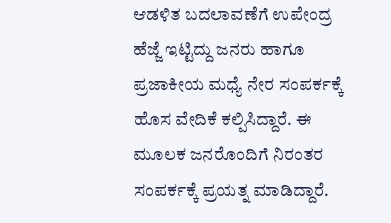ಆಡಳಿತ ಬದಲಾವಣೆಗೆ ಉಪೇಂದ್ರ ಹೆಜ್ಜೆ ಇಟ್ಟಿದ್ದು ಜನರು ಹಾಗೂ ಪ್ರಜಾಕೀಯ ಮಧ್ಯೆ ನೇರ ಸಂಪರ್ಕಕ್ಕೆ ಹೊಸ ವೇದಿಕೆ ಕಲ್ಪಿಸಿದ್ದಾರೆ. ಈ ಮೂಲಕ ಜನರೊಂದಿಗೆ ನಿರಂತರ ಸಂಪರ್ಕಕ್ಕೆ ಪ್ರಯತ್ನ ಮಾಡಿದ್ದಾರೆ.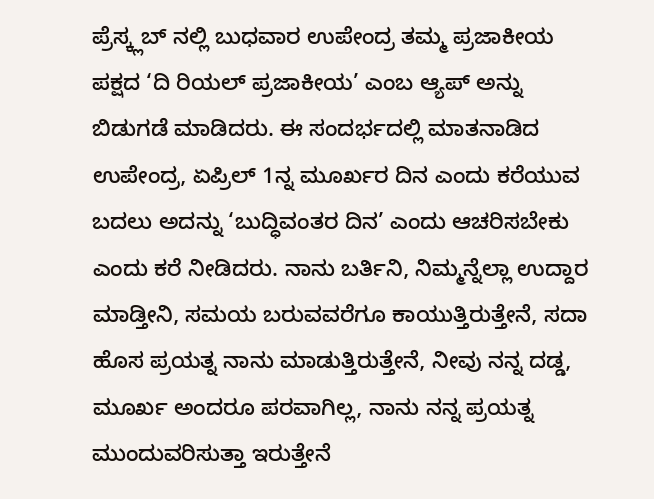ಪ್ರೆಸ್ಕ್ಲಬ್ ನಲ್ಲಿ ಬುಧವಾರ ಉಪೇಂದ್ರ ತಮ್ಮ ಪ್ರಜಾಕೀಯ ಪಕ್ಷದ ‘ದಿ ರಿಯಲ್ ಪ್ರಜಾಕೀಯ’ ಎಂಬ ಆ್ಯಪ್ ಅನ್ನು ಬಿಡುಗಡೆ ಮಾಡಿದರು. ಈ ಸಂದರ್ಭದಲ್ಲಿ ಮಾತನಾಡಿದ ಉಪೇಂದ್ರ, ಏಪ್ರಿಲ್ 1ನ್ನ ಮೂರ್ಖರ ದಿನ ಎಂದು ಕರೆಯುವ ಬದಲು ಅದನ್ನು ‘ಬುದ್ಧಿವಂತರ ದಿನ’ ಎಂದು ಆಚರಿಸಬೇಕು ಎಂದು ಕರೆ ನೀಡಿದರು. ನಾನು ಬರ್ತಿನಿ, ನಿಮ್ಮನ್ನೆಲ್ಲಾ ಉದ್ದಾರ ಮಾಡ್ತೀನಿ, ಸಮಯ ಬರುವವರೆಗೂ ಕಾಯುತ್ತಿರುತ್ತೇನೆ, ಸದಾ ಹೊಸ ಪ್ರಯತ್ನ ನಾನು ಮಾಡುತ್ತಿರುತ್ತೇನೆ, ನೀವು ನನ್ನ ದಡ್ಡ, ಮೂರ್ಖ ಅಂದರೂ ಪರವಾಗಿಲ್ಲ, ನಾನು ನನ್ನ ಪ್ರಯತ್ನ ಮುಂದುವರಿಸುತ್ತಾ ಇರುತ್ತೇನೆ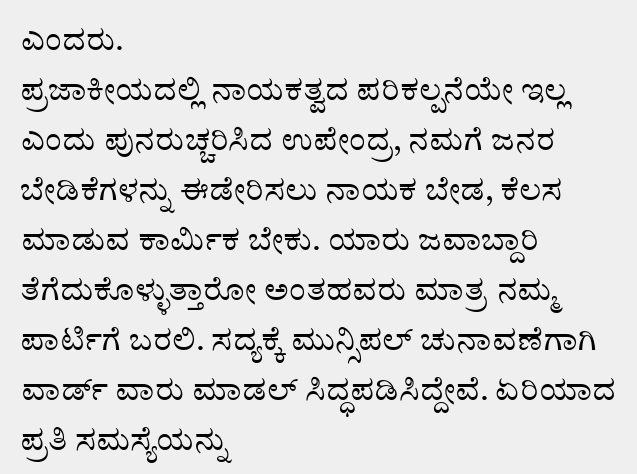ಎಂದರು.
ಪ್ರಜಾಕೀಯದಲ್ಲಿ ನಾಯಕತ್ವದ ಪರಿಕಲ್ಪನೆಯೇ ಇಲ್ಲ ಎಂದು ಪುನರುಚ್ಚರಿಸಿದ ಉಪೇಂದ್ರ, ನಮಗೆ ಜನರ ಬೇಡಿಕೆಗಳನ್ನು ಈಡೇರಿಸಲು ನಾಯಕ ಬೇಡ, ಕೆಲಸ ಮಾಡುವ ಕಾರ್ಮಿಕ ಬೇಕು. ಯಾರು ಜವಾಬ್ದಾರಿ ತೆಗೆದುಕೊಳ್ಳುತ್ತಾರೋ ಅಂತಹವರು ಮಾತ್ರ ನಮ್ಮ ಪಾರ್ಟಿಗೆ ಬರಲಿ. ಸದ್ಯಕ್ಕೆ ಮುನ್ಸಿಪಲ್ ಚುನಾವಣೆಗಾಗಿ ವಾರ್ಡ್ ವಾರು ಮಾಡಲ್ ಸಿದ್ಧಪಡಿಸಿದ್ದೇವೆ. ಏರಿಯಾದ ಪ್ರತಿ ಸಮಸ್ಯೆಯನ್ನು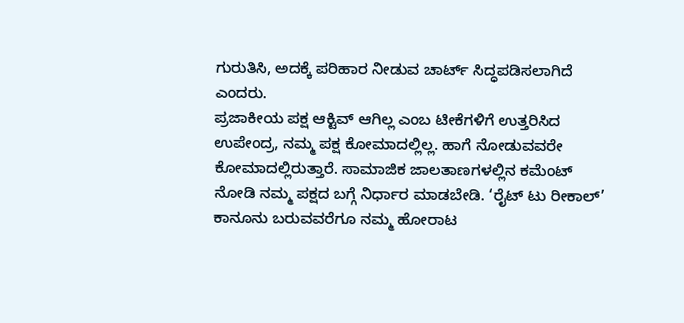ಗುರುತಿಸಿ, ಅದಕ್ಕೆ ಪರಿಹಾರ ನೀಡುವ ಚಾರ್ಟ್ ಸಿದ್ಧಪಡಿಸಲಾಗಿದೆ ಎಂದರು.
ಪ್ರಜಾಕೀಯ ಪಕ್ಷ ಆಕ್ಟಿವ್ ಆಗಿಲ್ಲ ಎಂಬ ಟೀಕೆಗಳಿಗೆ ಉತ್ತರಿಸಿದ ಉಪೇಂದ್ರ, ನಮ್ಮ ಪಕ್ಷ ಕೋಮಾದಲ್ಲಿಲ್ಲ. ಹಾಗೆ ನೋಡುವವರೇ ಕೋಮಾದಲ್ಲಿರುತ್ತಾರೆ. ಸಾಮಾಜಿಕ ಜಾಲತಾಣಗಳಲ್ಲಿನ ಕಮೆಂಟ್ ನೋಡಿ ನಮ್ಮ ಪಕ್ಷದ ಬಗ್ಗೆ ನಿರ್ಧಾರ ಮಾಡಬೇಡಿ. ‘ರೈಟ್ ಟು ರೀಕಾಲ್’ ಕಾನೂನು ಬರುವವರೆಗೂ ನಮ್ಮ ಹೋರಾಟ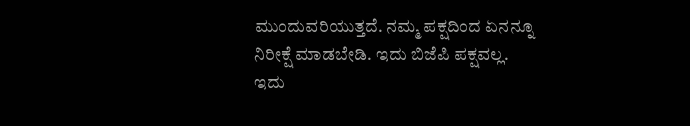ಮುಂದುವರಿಯುತ್ತದೆ. ನಮ್ಮ ಪಕ್ಷದಿಂದ ಏನನ್ನೂ ನಿರೀಕ್ಷೆ ಮಾಡಬೇಡಿ. ಇದು ಬಿಜೆಪಿ ಪಕ್ಷವಲ್ಲ. ಇದು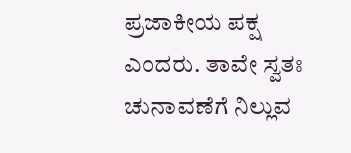ಪ್ರಜಾಕೀಯ ಪಕ್ಷ ಎಂದರು. ತಾವೇ ಸ್ವತಃ ಚುನಾವಣೆಗೆ ನಿಲ್ಲುವ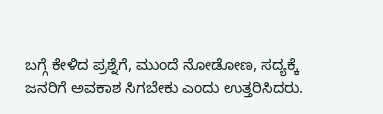ಬಗ್ಗೆ ಕೇಳಿದ ಪ್ರಶ್ನೆಗೆ, ಮುಂದೆ ನೋಡೋಣ, ಸದ್ಯಕ್ಕೆ ಜನರಿಗೆ ಅವಕಾಶ ಸಿಗಬೇಕು ಎಂದು ಉತ್ತರಿಸಿದರು.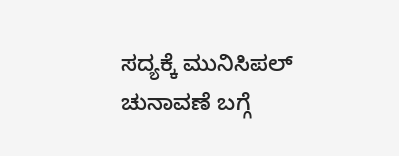ಸದ್ಯಕ್ಕೆ ಮುನಿಸಿಪಲ್ ಚುನಾವಣೆ ಬಗ್ಗೆ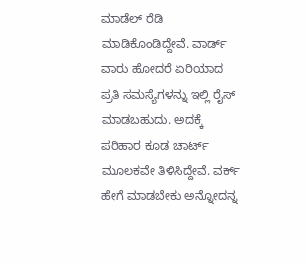ಮಾಡೆಲ್ ರೆಡಿ ಮಾಡಿಕೊಂಡಿದ್ದೇವೆ. ವಾರ್ಡ್ ವಾರು ಹೋದರೆ ಏರಿಯಾದ ಪ್ರತಿ ಸಮಸ್ಯೆಗಳನ್ನು ಇಲ್ಲಿ ರೈಸ್ ಮಾಡಬಹುದು. ಅದಕ್ಕೆ ಪರಿಹಾರ ಕೂಡ ಚಾರ್ಟ್ ಮೂಲಕವೇ ತಿಳಿಸಿದ್ದೇವೆ. ವರ್ಕ್ ಹೇಗೆ ಮಾಡಬೇಕು ಅನ್ನೋದನ್ನ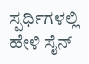ಸ್ಪರ್ಧಿಗಳಲ್ಲಿ ಹೇಳಿ ಸೈನ್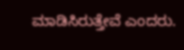ಮಾಡಿಸಿರುತ್ತೇವೆ ಎಂದರು.